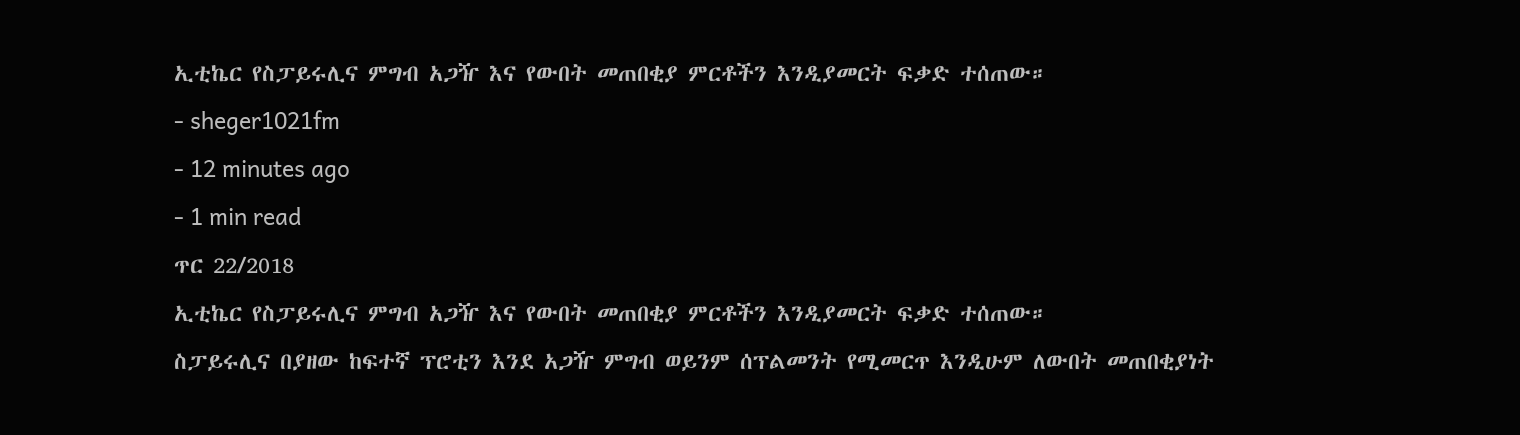ኢቲኬር የስፓይሩሊና ምግብ አጋዥ እና የውበት መጠበቂያ ምርቶችን እንዲያመርት ፍቃድ ተሰጠው።
- sheger1021fm
- 12 minutes ago
- 1 min read
ጥር 22/2018
ኢቲኬር የስፓይሩሊና ምግብ አጋዥ እና የውበት መጠበቂያ ምርቶችን እንዲያመርት ፍቃድ ተሰጠው።
ስፓይሩሊና በያዘው ከፍተኛ ፕሮቲን እንደ አጋዥ ምግብ ወይንም ሰፕልመንት የሚመርጥ እንዲሁም ለውበት መጠበቂያነት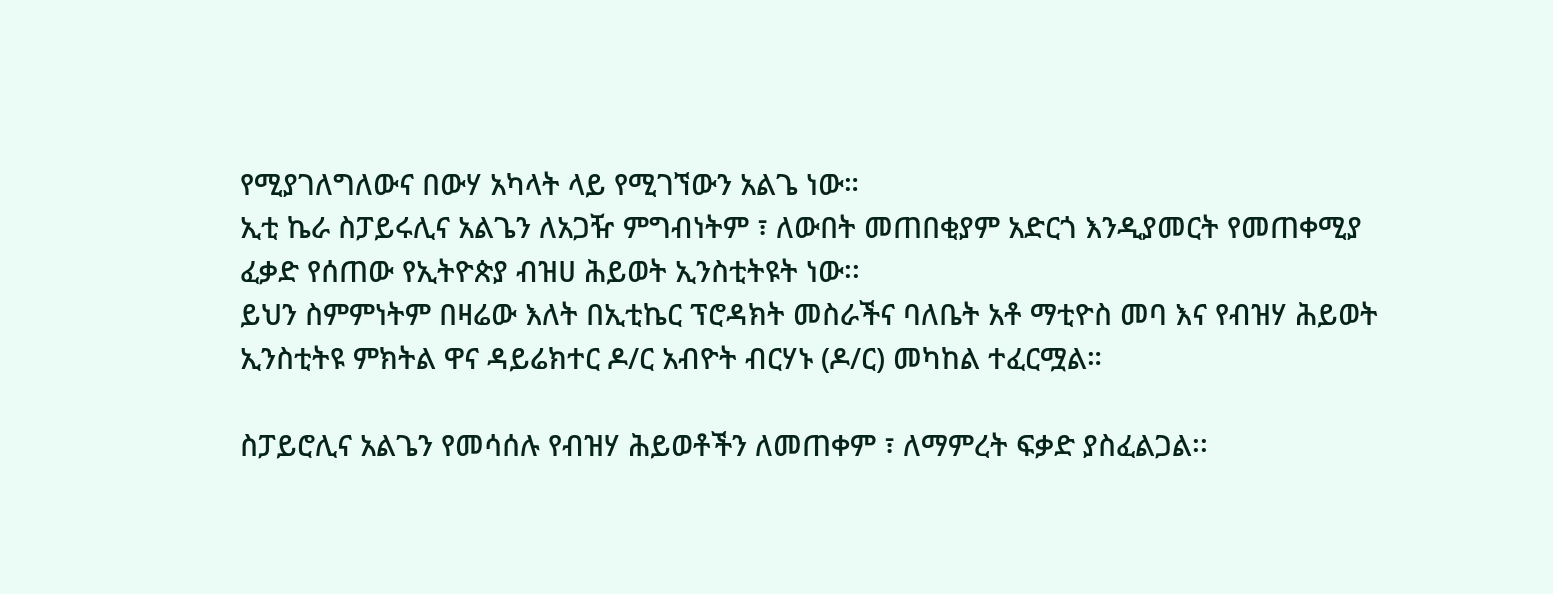የሚያገለግለውና በውሃ አካላት ላይ የሚገኘውን አልጌ ነው።
ኢቲ ኬራ ስፓይሩሊና አልጌን ለአጋዥ ምግብነትም ፣ ለውበት መጠበቂያም አድርጎ እንዲያመርት የመጠቀሚያ ፈቃድ የሰጠው የኢትዮጵያ ብዝሀ ሕይወት ኢንስቲትዩት ነው፡፡
ይህን ስምምነትም በዛሬው እለት በኢቲኬር ፕሮዳክት መስራችና ባለቤት አቶ ማቲዮስ መባ እና የብዝሃ ሕይወት ኢንስቲትዩ ምክትል ዋና ዳይሬክተር ዶ/ር አብዮት ብርሃኑ (ዶ/ር) መካከል ተፈርሟል።

ስፓይሮሊና አልጌን የመሳሰሉ የብዝሃ ሕይወቶችን ለመጠቀም ፣ ለማምረት ፍቃድ ያስፈልጋል፡፡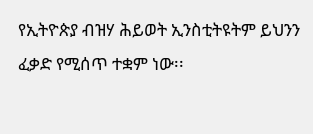የኢትዮጵያ ብዝሃ ሕይወት ኢንስቲትዩትም ይህንን ፈቃድ የሚሰጥ ተቋም ነው፡፡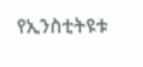የኢንስቲትዩቱ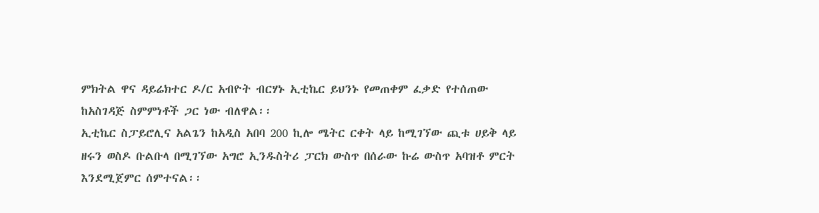ምክትል ዋና ዳይሬክተር ዶ/ር አብዮት ብርሃኑ ኢቲኬር ይህንኑ የመጠቀም ፈቃድ የተሰጠው ከአስገዳጅ ስምምነቶች ጋር ነው ብለዋል፡፡
ኢቲኬር ስፓይሮሊና አልጌን ከአዲስ አበባ 200 ኪሎ ሜትር ርቀት ላይ ከሚገኘው ጪቱ ሀይቅ ላይ ዘሩን ወስዶ ቡልቡላ በሚገኘው አግሮ ኢንዱስትሪ ፓርክ ውስጥ በሰራው ኩሬ ውስጥ አባዝቶ ምርት እንደሚጀምር ሰምተናል፡፡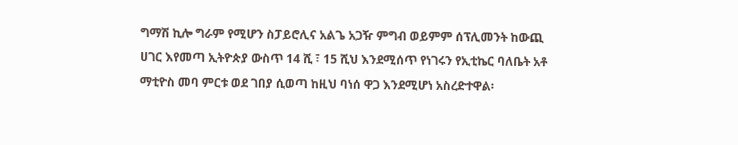ግማሽ ኪሎ ግራም የሚሆን ስፓይሮሊና አልጌ አጋዥ ምግብ ወይምም ሰፕሊመንት ከውጪ ሀገር እየመጣ ኢትዮጵያ ውስጥ 14 ሺ ፣ 15 ሺህ እንደሚሰጥ የነገሩን የኢቲኬር ባለቤት አቶ ማቲዮስ መባ ምርቱ ወደ ገበያ ሲወጣ ከዚህ ባነሰ ዋጋ እንደሚሆነ አስረድተዋል፡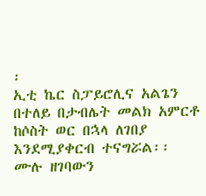፡
ኢቲ ኬር ስፓይሮሊና አልጌን በተለይ በታብሌት መልክ አምርቶ ከሶስት ወር በኋላ ለገበያ እንደሚያቀርብ ተናግሯል፡፡
ሙሉ ዘገባውን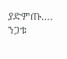ያድምጡ….
ንጋቱ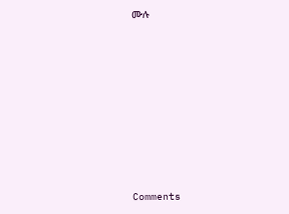ሙሉ












Comments